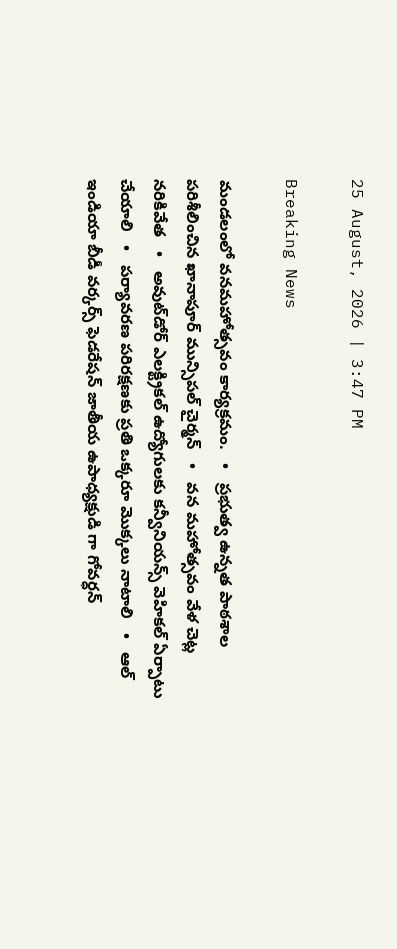25 August, 2026 | 3:47 PM

Breaking News

మండలంలో వనమహోత్సవం కార్యక్రమం.   •   ప్రభుత్వ ఉన్నత పాఠశాల పరిశీలించిన ఖానాపూర్ మున్సిపల్ చైర్మన్   •   వన మహోత్సవం వేళ చెట్ల నరికివేత   •   అవుట్‌డోర్ ఎలక్ట్రికల్ ఉద్యోగులకు కన్వీనియన్స్ వెహికల్ ఏర్పాటు చేయాలి   •   పర్యావరణ పరిరక్షణకు ప్రతి ఒక్కరూ మొక్కలు నాటాలి   •   ఆల్ ఇండియా బీడీ వర్కర్స్ ఫెడరేషన్ జాతీయ ఉపాధ్యక్షుడి గా గోవర్ధన్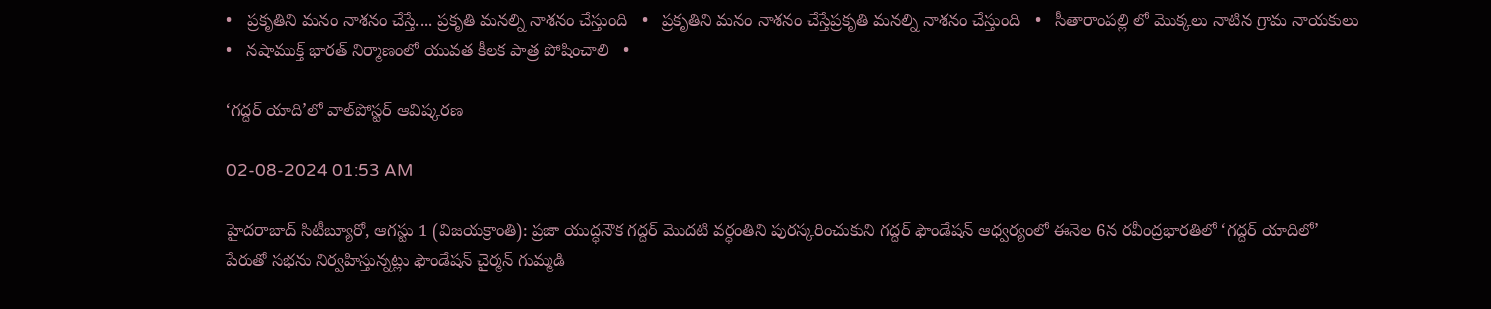•   ప్రకృతిని మనం నాశనం చేస్తే.... ప్రకృతి మనల్ని నాశనం చేస్తుంది   •   ప్రకృతిని మనం నాశనం చేస్తేప్రకృతి మనల్ని నాశనం చేస్తుంది   •   సీతారాంపల్లి లో మొక్కలు నాటిన గ్రామ నాయకులు   •   నషాముక్త్‌ భారత్‌ నిర్మాణంలో యువత కీలక పాత్ర పోషించాలి   •

‘గద్దర్ యాది’లో వాల్‌పోస్టర్ ఆవిష్కరణ

02-08-2024 01:53 AM

హైదరాబాద్ సిటీబ్యూరో, ఆగస్టు 1 (విజయక్రాంతి): ప్రజా యుద్ధనౌక గద్దర్ మొదటి వర్ధంతిని పురస్కరించుకుని గద్దర్ ఫౌండేషన్ ఆధ్వర్యంలో ఈనెల 6న రవీంద్రభారతిలో ‘గద్దర్ యాదిలో’ పేరుతో సభను నిర్వహిస్తున్నట్లు ఫౌండేషన్ చైర్మన్ గుమ్మడి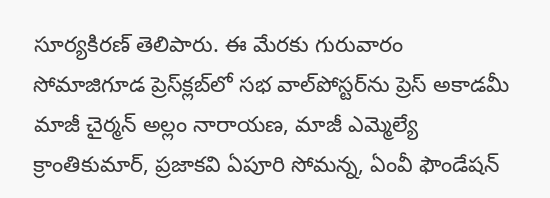సూర్యకిరణ్ తెలిపారు. ఈ మేరకు గురువారం సోమాజిగూడ ప్రెస్‌క్లబ్‌లో సభ వాల్‌పోస్టర్‌ను ప్రెస్ అకాడమీ మాజీ చైర్మన్ అల్లం నారాయణ, మాజీ ఎమ్మెల్యే క్రాంతికుమార్, ప్రజాకవి ఏపూరి సోమన్న, ఏంవీ ఫౌండేషన్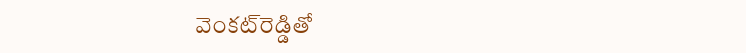వెంకట్‌రెడ్డితో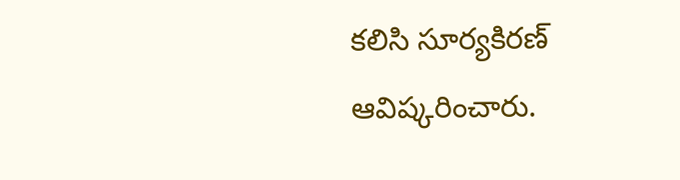కలిసి సూర్యకిరణ్ ఆవిష్కరించారు.